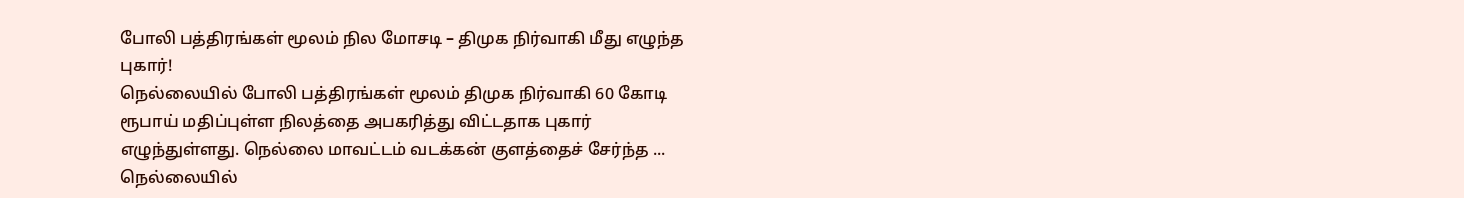போலி பத்திரங்கள் மூலம் நில மோசடி – திமுக நிர்வாகி மீது எழுந்த புகார்!
நெல்லையில் போலி பத்திரங்கள் மூலம் திமுக நிர்வாகி 60 கோடி ரூபாய் மதிப்புள்ள நிலத்தை அபகரித்து விட்டதாக புகார் எழுந்துள்ளது. நெல்லை மாவட்டம் வடக்கன் குளத்தைச் சேர்ந்த ...
நெல்லையில்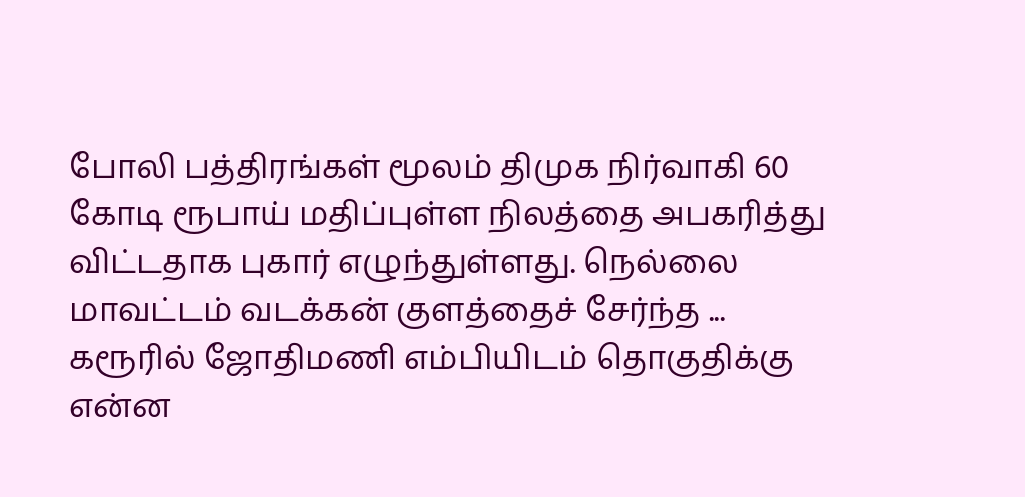போலி பத்திரங்கள் மூலம் திமுக நிர்வாகி 60 கோடி ரூபாய் மதிப்புள்ள நிலத்தை அபகரித்து விட்டதாக புகார் எழுந்துள்ளது. நெல்லை மாவட்டம் வடக்கன் குளத்தைச் சேர்ந்த ...
கரூரில் ஜோதிமணி எம்பியிடம் தொகுதிக்கு என்ன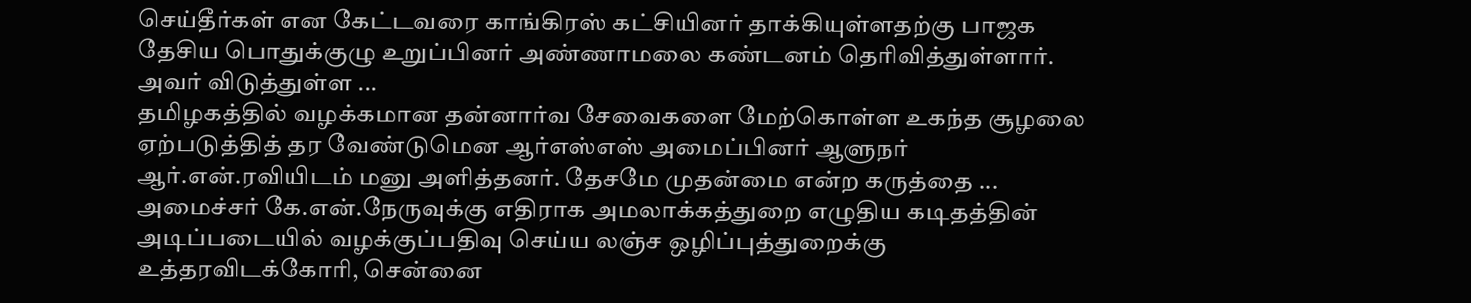செய்தீர்கள் என கேட்டவரை காங்கிரஸ் கட்சியினர் தாக்கியுள்ளதற்கு பாஜக தேசிய பொதுக்குழு உறுப்பினர் அண்ணாமலை கண்டனம் தெரிவித்துள்ளார். அவர் விடுத்துள்ள ...
தமிழகத்தில் வழக்கமான தன்னார்வ சேவைகளை மேற்கொள்ள உகந்த சூழலை ஏற்படுத்தித் தர வேண்டுமென ஆர்எஸ்எஸ் அமைப்பினர் ஆளுநர் ஆர்.என்.ரவியிடம் மனு அளித்தனர். தேசமே முதன்மை என்ற கருத்தை ...
அமைச்சர் கே.என்.நேருவுக்கு எதிராக அமலாக்கத்துறை எழுதிய கடிதத்தின் அடிப்படையில் வழக்குப்பதிவு செய்ய லஞ்ச ஒழிப்புத்துறைக்கு உத்தரவிடக்கோரி, சென்னை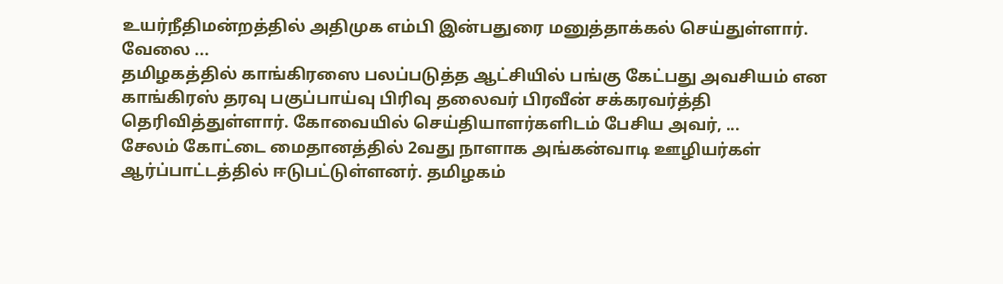உயர்நீதிமன்றத்தில் அதிமுக எம்பி இன்பதுரை மனுத்தாக்கல் செய்துள்ளார். வேலை ...
தமிழகத்தில் காங்கிரஸை பலப்படுத்த ஆட்சியில் பங்கு கேட்பது அவசியம் என காங்கிரஸ் தரவு பகுப்பாய்வு பிரிவு தலைவர் பிரவீன் சக்கரவர்த்தி தெரிவித்துள்ளார். கோவையில் செய்தியாளர்களிடம் பேசிய அவர், ...
சேலம் கோட்டை மைதானத்தில் 2வது நாளாக அங்கன்வாடி ஊழியர்கள் ஆர்ப்பாட்டத்தில் ஈடுபட்டுள்ளனர். தமிழகம்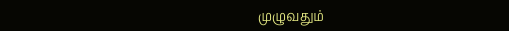முழுவதும்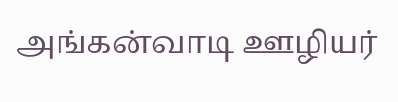அங்கன்வாடி ஊழியர்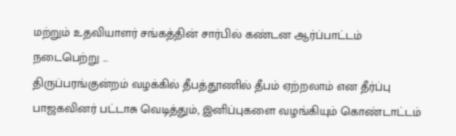மற்றும் உதவியாளர் சங்கத்தின் சார்பில் கண்டன ஆர்ப்பாட்டம் நடைபெற்று ...
திருப்பரங்குன்றம் வழக்கில் தீபத்தூணில் தீபம் ஏற்றலாம் என தீர்ப்பு பாஜகவினர் பட்டாசு வெடித்தும், இனிப்புகளை வழங்கியும் கொண்டாட்டம்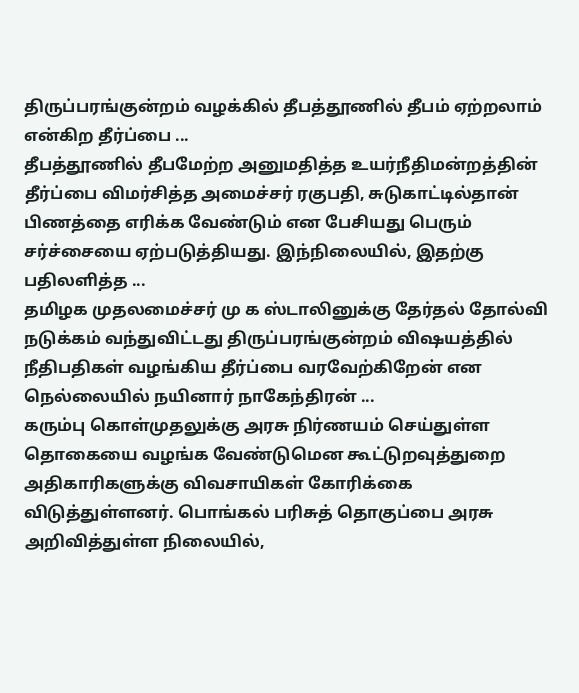திருப்பரங்குன்றம் வழக்கில் தீபத்தூணில் தீபம் ஏற்றலாம் என்கிற தீர்ப்பை ...
தீபத்தூணில் தீபமேற்ற அனுமதித்த உயர்நீதிமன்றத்தின் தீர்ப்பை விமர்சித்த அமைச்சர் ரகுபதி, சுடுகாட்டில்தான் பிணத்தை எரிக்க வேண்டும் என பேசியது பெரும் சர்ச்சையை ஏற்படுத்தியது. இந்நிலையில், இதற்கு பதிலளித்த ...
தமிழக முதலமைச்சர் மு க ஸ்டாலினுக்கு தேர்தல் தோல்வி நடுக்கம் வந்துவிட்டது திருப்பரங்குன்றம் விஷயத்தில் நீதிபதிகள் வழங்கிய தீர்ப்பை வரவேற்கிறேன் என நெல்லையில் நயினார் நாகேந்திரன் ...
கரும்பு கொள்முதலுக்கு அரசு நிர்ணயம் செய்துள்ள தொகையை வழங்க வேண்டுமென கூட்டுறவுத்துறை அதிகாரிகளுக்கு விவசாயிகள் கோரிக்கை விடுத்துள்ளனர். பொங்கல் பரிசுத் தொகுப்பை அரசு அறிவித்துள்ள நிலையில்,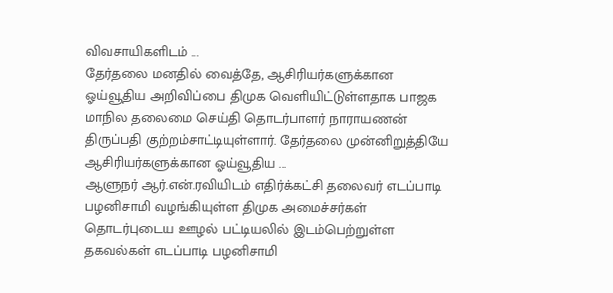விவசாயிகளிடம் ...
தேர்தலை மனதில் வைத்தே, ஆசிரியர்களுக்கான ஓய்வூதிய அறிவிப்பை திமுக வெளியிட்டுள்ளதாக பாஜக மாநில தலைமை செய்தி தொடர்பாளர் நாராயணன் திருப்பதி குற்றம்சாட்டியுள்ளார். தேர்தலை முன்னிறுத்தியே ஆசிரியர்களுக்கான ஓய்வூதிய ...
ஆளுநர் ஆர்.என்.ரவியிடம் எதிர்க்கட்சி தலைவர் எடப்பாடி பழனிசாமி வழங்கியுள்ள திமுக அமைச்சர்கள் தொடர்புடைய ஊழல் பட்டியலில் இடம்பெற்றுள்ள தகவல்கள் எடப்பாடி பழனிசாமி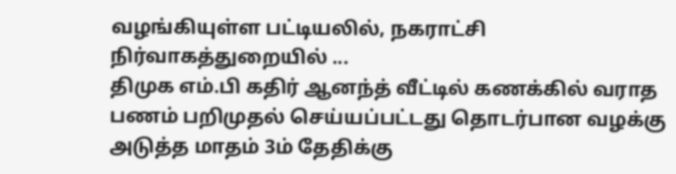வழங்கியுள்ள பட்டியலில், நகராட்சி நிர்வாகத்துறையில் ...
திமுக எம்.பி கதிர் ஆனந்த் வீட்டில் கணக்கில் வராத பணம் பறிமுதல் செய்யப்பட்டது தொடர்பான வழக்கு அடுத்த மாதம் 3ம் தேதிக்கு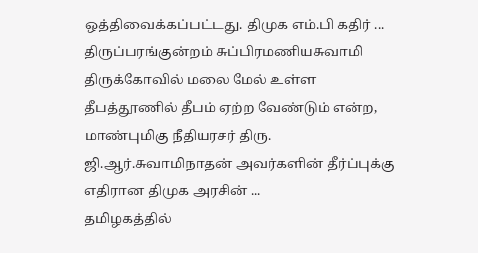ஒத்திவைக்கப்பட்டது. திமுக எம்.பி கதிர் ...
திருப்பரங்குன்றம் சுப்பிரமணியசுவாமி திருக்கோவில் மலை மேல் உள்ள தீபத்தூணில் தீபம் ஏற்ற வேண்டும் என்ற, மாண்புமிகு நீதியரசர் திரு. ஜி.ஆர்.சுவாமிநாதன் அவர்களின் தீர்ப்புக்கு எதிரான திமுக அரசின் ...
தமிழகத்தில்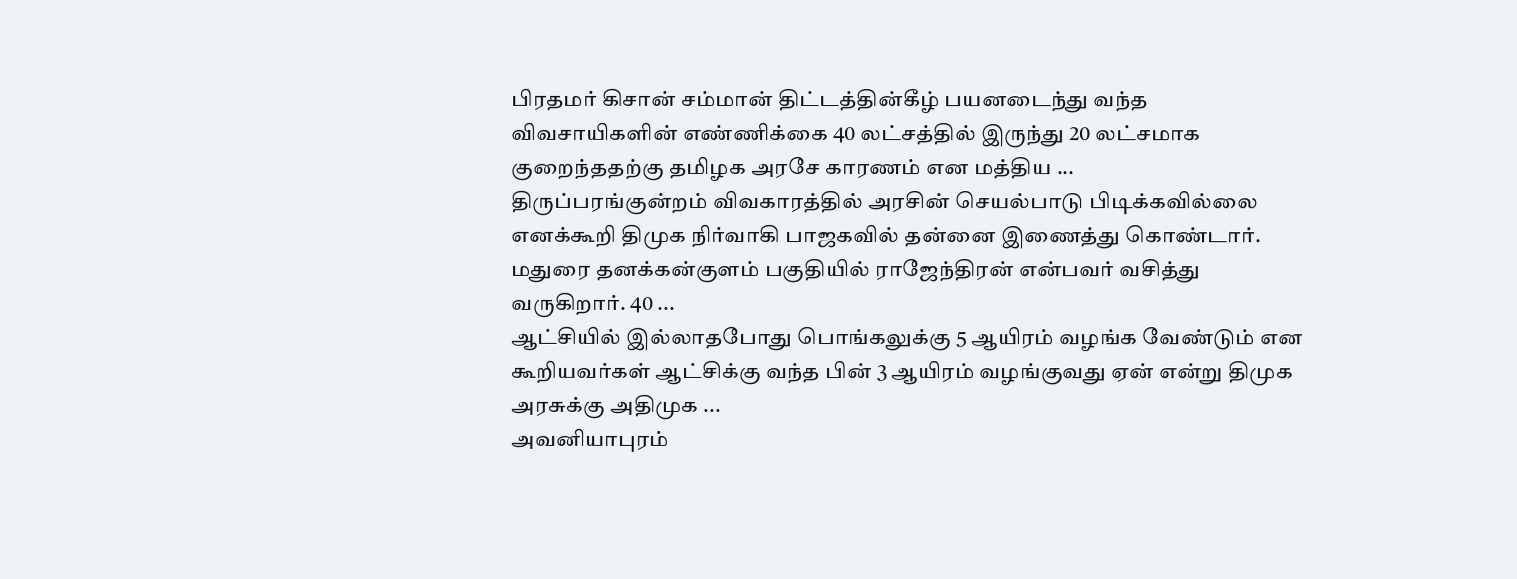பிரதமர் கிசான் சம்மான் திட்டத்தின்கீழ் பயனடைந்து வந்த விவசாயிகளின் எண்ணிக்கை 40 லட்சத்தில் இருந்து 20 லட்சமாக குறைந்ததற்கு தமிழக அரசே காரணம் என மத்திய ...
திருப்பரங்குன்றம் விவகாரத்தில் அரசின் செயல்பாடு பிடிக்கவில்லை எனக்கூறி திமுக நிர்வாகி பாஜகவில் தன்னை இணைத்து கொண்டார். மதுரை தனக்கன்குளம் பகுதியில் ராஜேந்திரன் என்பவர் வசித்து வருகிறார். 40 ...
ஆட்சியில் இல்லாதபோது பொங்கலுக்கு 5 ஆயிரம் வழங்க வேண்டும் என கூறியவர்கள் ஆட்சிக்கு வந்த பின் 3 ஆயிரம் வழங்குவது ஏன் என்று திமுக அரசுக்கு அதிமுக ...
அவனியாபுரம்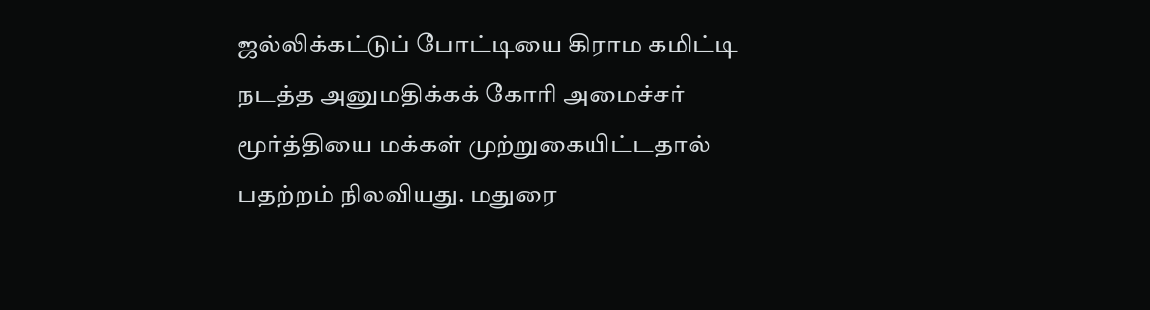ஜல்லிக்கட்டுப் போட்டியை கிராம கமிட்டி நடத்த அனுமதிக்கக் கோரி அமைச்சர் மூர்த்தியை மக்கள் முற்றுகையிட்டதால் பதற்றம் நிலவியது. மதுரை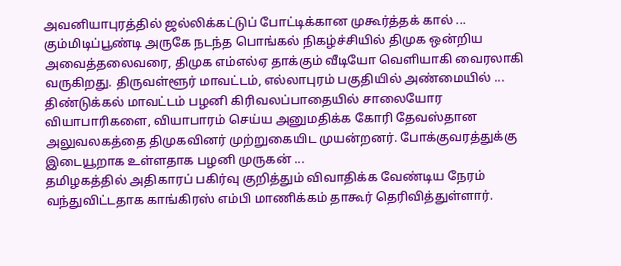அவனியாபுரத்தில் ஜல்லிக்கட்டுப் போட்டிக்கான முகூர்த்தக் கால் ...
கும்மிடிப்பூண்டி அருகே நடந்த பொங்கல் நிகழ்ச்சியில் திமுக ஒன்றிய அவைத்தலைவரை, திமுக எம்எல்ஏ தாக்கும் வீடியோ வெளியாகி வைரலாகி வருகிறது. திருவள்ளூர் மாவட்டம், எல்லாபுரம் பகுதியில் அண்மையில் ...
திண்டுக்கல் மாவட்டம் பழனி கிரிவலப்பாதையில் சாலையோர வியாபாரிகளை, வியாபாரம் செய்ய அனுமதிக்க கோரி தேவஸ்தான அலுவலகத்தை திமுகவினர் முற்றுகையிட முயன்றனர். போக்குவரத்துக்கு இடையூறாக உள்ளதாக பழனி முருகன் ...
தமிழகத்தில் அதிகாரப் பகிர்வு குறித்தும் விவாதிக்க வேண்டிய நேரம் வந்துவிட்டதாக காங்கிரஸ் எம்பி மாணிக்கம் தாகூர் தெரிவித்துள்ளார்.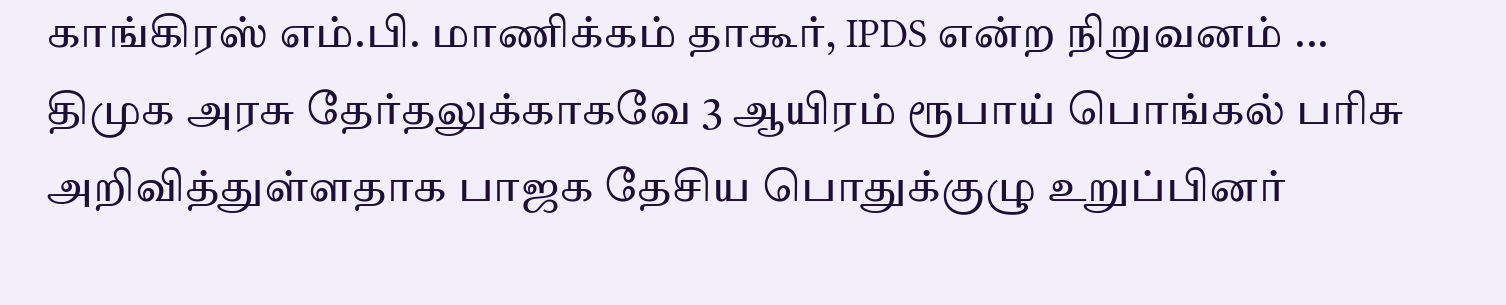காங்கிரஸ் எம்.பி. மாணிக்கம் தாகூர், IPDS என்ற நிறுவனம் ...
திமுக அரசு தேர்தலுக்காகவே 3 ஆயிரம் ரூபாய் பொங்கல் பரிசு அறிவித்துள்ளதாக பாஜக தேசிய பொதுக்குழு உறுப்பினர்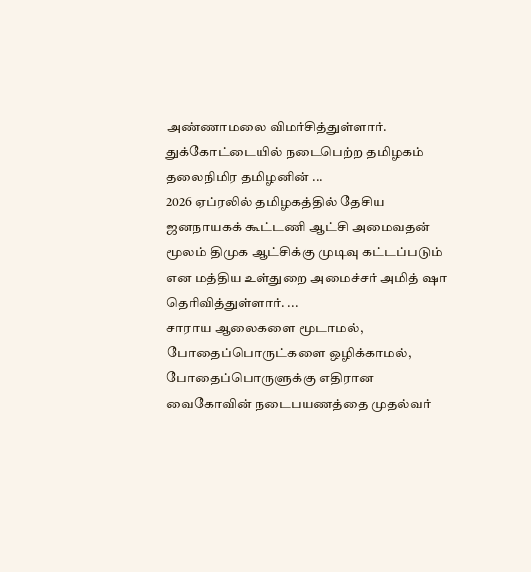அண்ணாமலை விமர்சித்துள்ளார். துக்கோட்டையில் நடைபெற்ற தமிழகம் தலைநிமிர தமிழனின் ...
2026 ஏப்ரலில் தமிழகத்தில் தேசிய ஜனநாயகக் கூட்டணி ஆட்சி அமைவதன் மூலம் திமுக ஆட்சிக்கு முடிவு கட்டப்படும் என மத்திய உள்துறை அமைச்சர் அமித் ஷா தெரிவித்துள்ளார். ...
சாராய ஆலைகளை மூடாமல், போதைப்பொருட்களை ஒழிக்காமல், போதைப்பொருளுக்கு எதிரான வைகோவின் நடைபயணத்தை முதல்வர்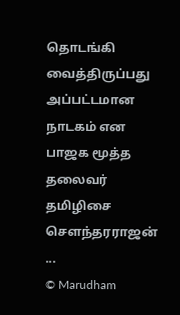தொடங்கி வைத்திருப்பது அப்பட்டமான நாடகம் என பாஜக மூத்த தலைவர் தமிழிசை செளந்தரராஜன் ...
© Marudham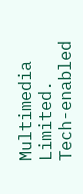Multimedia Limited.
Tech-enabled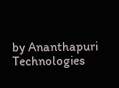by Ananthapuri Technologies